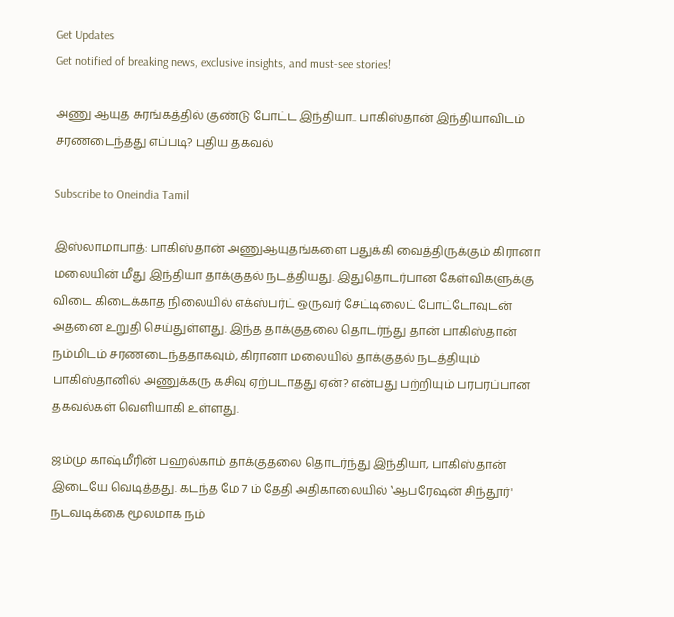Get Updates
Get notified of breaking news, exclusive insights, and must-see stories!

அணு ஆயுத சுரங்கத்தில் குண்டு போட்ட இந்தியா.. பாகிஸ்தான் இந்தியாவிடம் சரணடைந்தது எப்படி? புதிய தகவல்

Subscribe to Oneindia Tamil

இஸ்லாமாபாத்: பாகிஸ்தான் அணுஆயுதங்களை பதுக்கி வைத்திருக்கும் கிரானா மலையின் மீது இந்தியா தாக்குதல் நடத்தியது. இதுதொடர்பான கேள்விகளுக்கு விடை கிடைக்காத நிலையில் எக்ஸ்பர்ட் ஒருவர் சேட்டிலைட் போட்டோவுடன் அதனை உறுதி செய்துள்ளது. இந்த தாக்குதலை தொடர்ந்து தான் பாகிஸ்தான் நம்மிடம் சரணடைந்ததாகவும், கிரானா மலையில் தாக்குதல் நடத்தியும் பாகிஸ்தானில் அணுக்கரு கசிவு ஏற்படாதது ஏன்? என்பது பற்றியும் பரபரப்பான தகவல்கள் வெளியாகி உள்ளது.

ஜம்மு காஷ்மீரின் பஹல்காம் தாக்குதலை தொடர்ந்து இந்தியா, பாகிஸ்தான் இடையே வெடித்தது. கடந்த மே 7 ம் தேதி அதிகாலையில் ‛ஆபரேஷன் சிந்தூர்' நடவடிக்கை மூலமாக நம்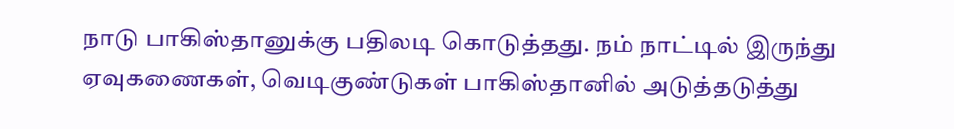நாடு பாகிஸ்தானுக்கு பதிலடி கொடுத்தது. நம் நாட்டில் இருந்து ஏவுகணைகள், வெடிகுண்டுகள் பாகிஸ்தானில் அடுத்தடுத்து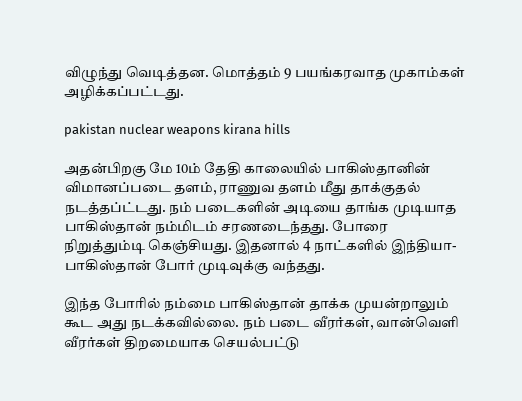விழுந்து வெடித்தன. மொத்தம் 9 பயங்கரவாத முகாம்கள் அழிக்கப்பட்டது.

pakistan nuclear weapons kirana hills

அதன்பிறகு மே 10ம் தேதி காலையில் பாகிஸ்தானின் விமானப்படை தளம், ராணுவ தளம் மீது தாக்குதல் நடத்தப்ட்டது. நம் படைகளின் அடியை தாங்க முடியாத பாகிஸ்தான் நம்மிடம் சரணடைந்தது. போரை நிறுத்தும்டி கெஞ்சியது. இதனால் 4 நாட்களில் இந்தியா-பாகிஸ்தான் போர் முடிவுக்கு வந்தது.

இந்த போரில் நம்மை பாகிஸ்தான் தாக்க முயன்றாலும் கூட அது நடக்கவில்லை. நம் படை வீரர்கள், வான்வெளி வீரர்கள் திறமையாக செயல்பட்டு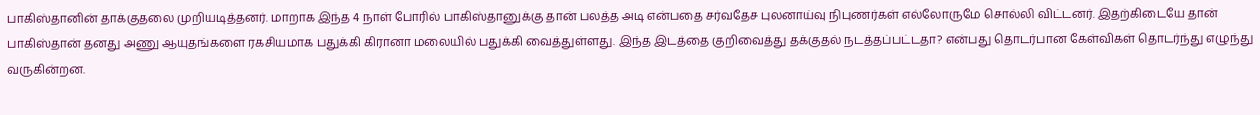பாகிஸ்தானின் தாக்குதலை முறியடித்தனர். மாறாக இந்த 4 நாள் போரில் பாகிஸ்தானுக்கு தான் பலத்த அடி என்பதை சர்வதேச புலனாய்வு நிபுணர்கள் எல்லோருமே சொல்லி விட்டனர். இதற்கிடையே தான் பாகிஸ்தான் தனது அணு ஆயுதங்களை ரகசியமாக பதுக்கி கிரானா மலையில் பதுக்கி வைத்துள்ளது. இந்த இடத்தை குறிவைத்து தக்குதல் நடத்தப்பட்டதா? என்பது தொடர்பான கேள்விகள் தொடர்ந்து எழுந்து வருகின்றன.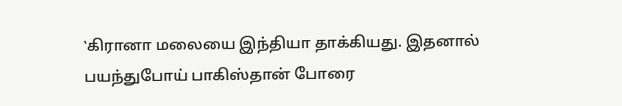‛கிரானா மலையை இந்தியா தாக்கியது. இதனால் பயந்துபோய் பாகிஸ்தான் போரை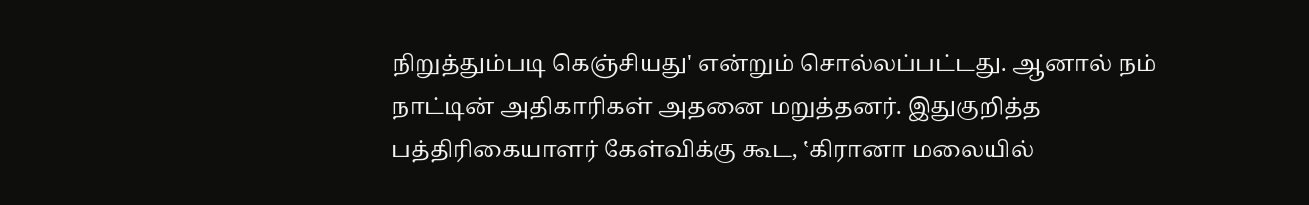நிறுத்தும்படி கெஞ்சியது' என்றும் சொல்லப்பட்டது. ஆனால் நம் நாட்டின் அதிகாரிகள் அதனை மறுத்தனர். இதுகுறித்த பத்திரிகையாளர் கேள்விக்கு கூட, ‛கிரானா மலையில்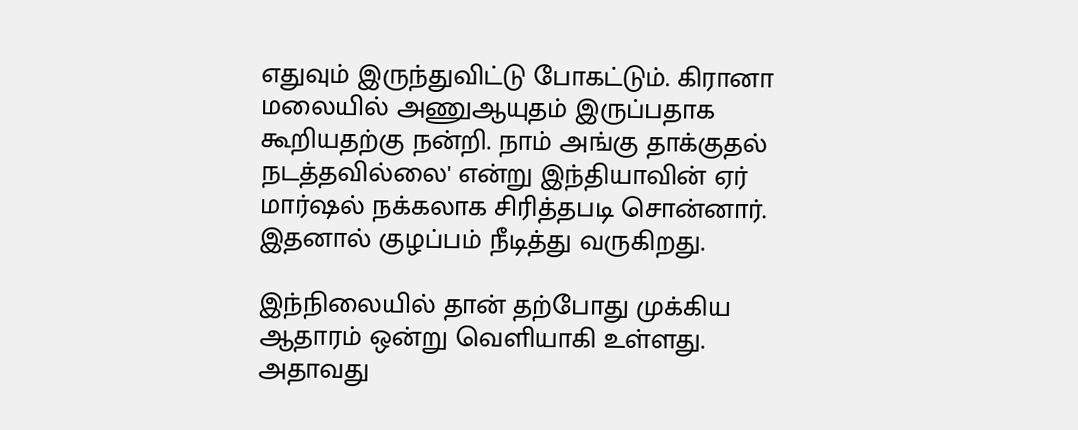எதுவும் இருந்துவிட்டு போகட்டும். கிரானா மலையில் அணுஆயுதம் இருப்பதாக கூறியதற்கு நன்றி. நாம் அங்கு தாக்குதல் நடத்தவில்லை' என்று இந்தியாவின் ஏர் மார்ஷல் நக்கலாக சிரித்தபடி சொன்னார். இதனால் குழப்பம் நீடித்து வருகிறது.

இந்நிலையில் தான் தற்போது முக்கிய ஆதாரம் ஒன்று வெளியாகி உள்ளது. அதாவது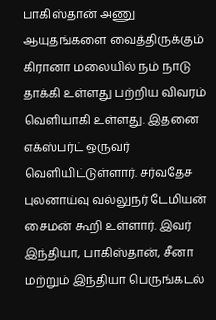பாகிஸ்தான் அணு ஆயுதங்களை வைத்திருக்கும் கிரானா மலையில் நம் நாடு தாக்கி உள்ளது பற்றிய விவரம் வெளியாகி உள்ளது. இதனை எக்ஸ்பர்ட் ஒருவர் வெளியிட்டுள்ளார். சர்வதேச புலனாய்வு வல்லுநர் டேமியன் சைமன் கூறி உள்ளார். இவர் இந்தியா, பாகிஸ்தான், சீனா மற்றும் இந்தியா பெருங்கடல்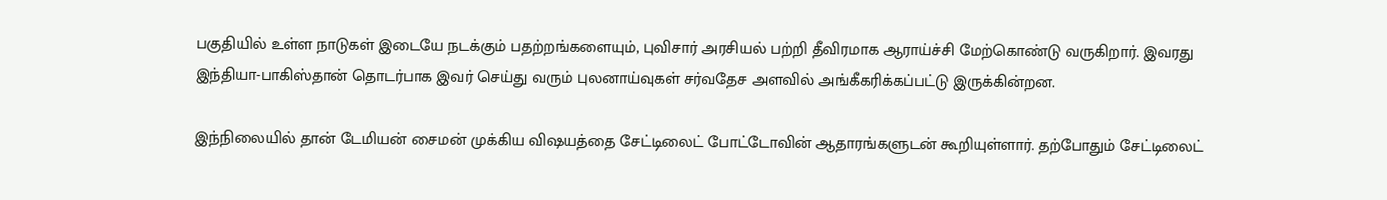பகுதியில் உள்ள நாடுகள் இடையே நடக்கும் பதற்றங்களையும், புவிசார் அரசியல் பற்றி தீவிரமாக ஆராய்ச்சி மேற்கொண்டு வருகிறார். இவரது இந்தியா-பாகிஸ்தான் தொடர்பாக இவர் செய்து வரும் புலனாய்வுகள் சர்வதேச அளவில் அங்கீகரிக்கப்பட்டு இருக்கின்றன.

இந்நிலையில் தான் டேமியன் சைமன் முக்கிய விஷயத்தை சேட்டிலைட் போட்டோவின் ஆதாரங்களுடன் கூறியுள்ளார். தற்போதும் சேட்டிலைட்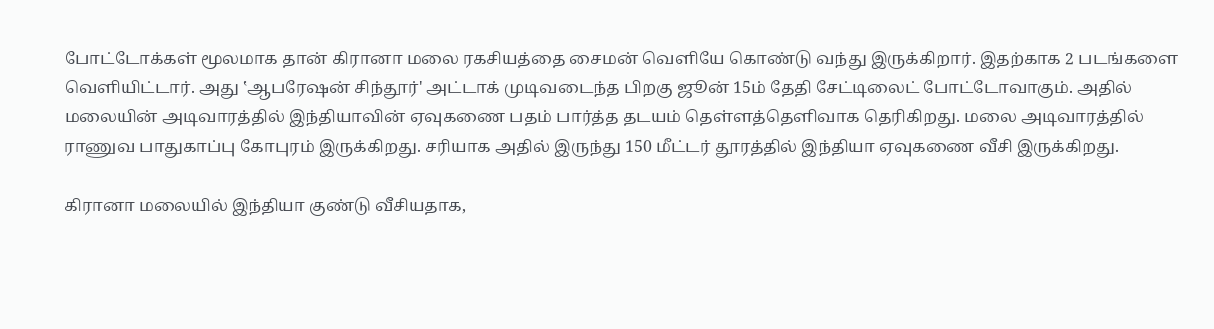போட்டோக்கள் மூலமாக தான் கிரானா மலை ரகசியத்தை சைமன் வெளியே கொண்டு வந்து இருக்கிறார். இதற்காக 2 படங்களை வெளியிட்டார். அது ‛ஆபரேஷன் சிந்தூர்' அட்டாக் முடிவடைந்த பிறகு ஜூன் 15ம் தேதி சேட்டிலைட் போட்டோவாகும். அதில் மலையின் அடிவாரத்தில் இந்தியாவின் ஏவுகணை பதம் பார்த்த தடயம் தெள்ளத்தெளிவாக தெரிகிறது. மலை அடிவாரத்தில் ராணுவ பாதுகாப்பு கோபுரம் இருக்கிறது. சரியாக அதில் இருந்து 150 மீட்டர் தூரத்தில் இந்தியா ஏவுகணை வீசி இருக்கிறது.

கிரானா மலையில் இந்தியா குண்டு வீசியதாக,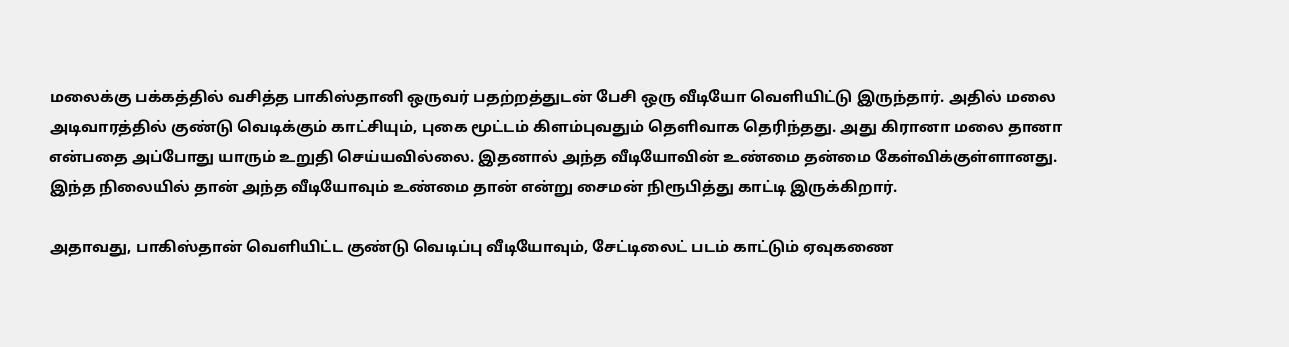மலைக்கு பக்கத்தில் வசித்த பாகிஸ்தானி ஒருவர் பதற்றத்துடன் பேசி ஒரு வீடியோ வெளியிட்டு இருந்தார். அதில் மலை அடிவாரத்தில் குண்டு வெடிக்கும் காட்சியும், புகை மூட்டம் கிளம்புவதும் தெளிவாக தெரிந்தது. அது கிரானா மலை தானா என்பதை அப்போது யாரும் உறுதி செய்யவில்லை. இதனால் அந்த வீடியோவின் உண்மை தன்மை கேள்விக்குள்ளானது. இந்த நிலையில் தான் அந்த வீடியோவும் உண்மை தான் என்று சைமன் நிரூபித்து காட்டி இருக்கிறார்.

அதாவது, பாகிஸ்தான் வெளியிட்ட குண்டு வெடிப்பு வீடியோவும், சேட்டிலைட் படம் காட்டும் ஏவுகணை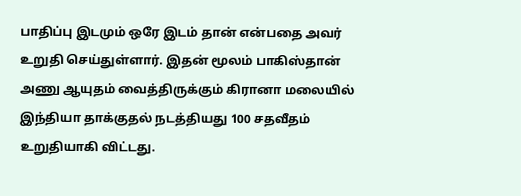பாதிப்பு இடமும் ஒரே இடம் தான் என்பதை அவர் உறுதி செய்துள்ளார். இதன் மூலம் பாகிஸ்தான் அணு ஆயுதம் வைத்திருக்கும் கிரானா மலையில் இந்தியா தாக்குதல் நடத்தியது 100 சதவீதம் உறுதியாகி விட்டது.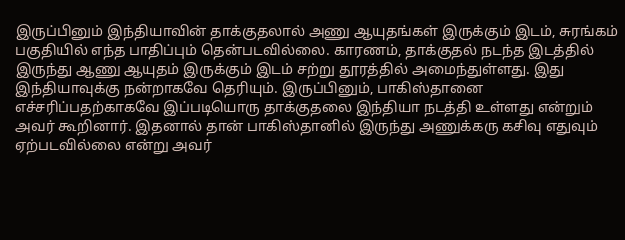இருப்பினும் இந்தியாவின் தாக்குதலால் அணு ஆயுதங்கள் இருக்கும் இடம், சுரங்கம் பகுதியில் எந்த பாதிப்பும் தென்படவில்லை. காரணம், தாக்குதல் நடந்த இடத்தில் இருந்து ஆணு ஆயுதம் இருக்கும் இடம் சற்று தூரத்தில் அமைந்துள்ளது. இது இந்தியாவுக்கு நன்றாகவே தெரியும். இருப்பினும், பாகிஸ்தானை எச்சரிப்பதற்காகவே இப்படியொரு தாக்குதலை இந்தியா நடத்தி உள்ளது என்றும் அவர் கூறினார். இதனால் தான் பாகிஸ்தானில் இருந்து அணுக்கரு கசிவு எதுவும் ஏற்படவில்லை என்று அவர்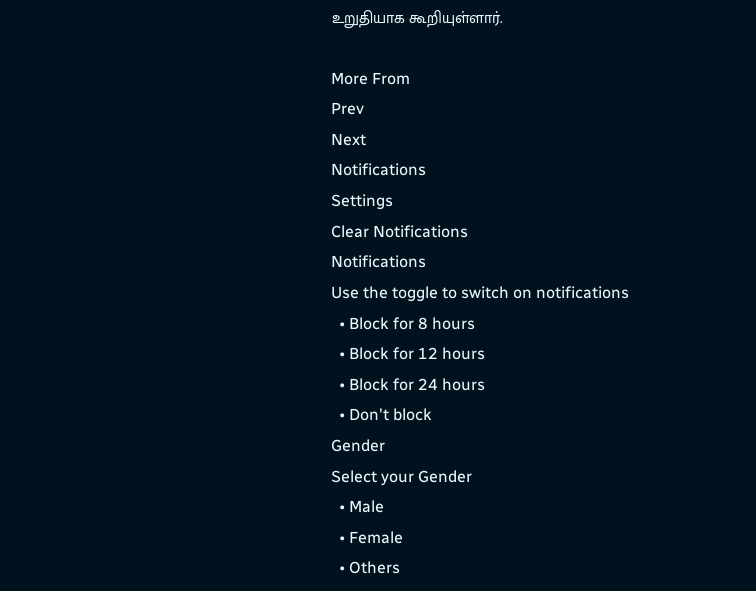உறுதியாக கூறியுள்ளார்.

More From
Prev
Next
Notifications
Settings
Clear Notifications
Notifications
Use the toggle to switch on notifications
  • Block for 8 hours
  • Block for 12 hours
  • Block for 24 hours
  • Don't block
Gender
Select your Gender
  • Male
  • Female
  • Others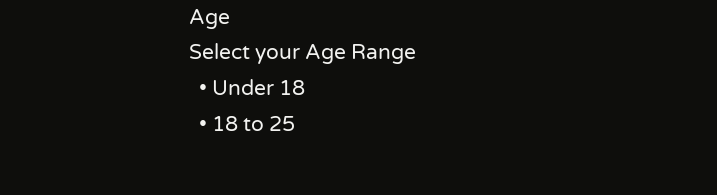Age
Select your Age Range
  • Under 18
  • 18 to 25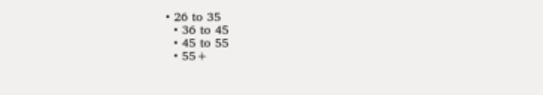• 26 to 35
  • 36 to 45
  • 45 to 55
  • 55+